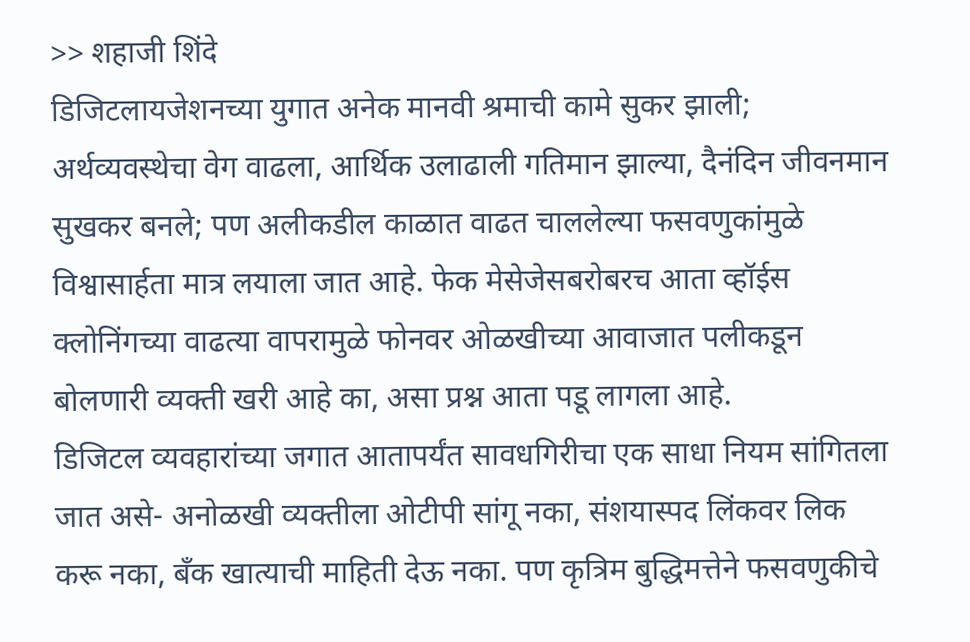>> शहाजी शिंदे
डिजिटलायजेशनच्या युगात अनेक मानवी श्रमाची कामे सुकर झाली; अर्थव्यवस्थेचा वेग वाढला, आर्थिक उलाढाली गतिमान झाल्या, दैनंदिन जीवनमान सुखकर बनले; पण अलीकडील काळात वाढत चाललेल्या फसवणुकांमुळे विश्वासार्हता मात्र लयाला जात आहे. फेक मेसेजेसबरोबरच आता व्हॉईस क्लोनिंगच्या वाढत्या वापरामुळे फोनवर ओळखीच्या आवाजात पलीकडून बोलणारी व्यक्ती खरी आहे का, असा प्रश्न आता पडू लागला आहे.
डिजिटल व्यवहारांच्या जगात आतापर्यंत सावधगिरीचा एक साधा नियम सांगितला जात असे- अनोळखी व्यक्तीला ओटीपी सांगू नका, संशयास्पद लिंकवर लिक करू नका, बँक खात्याची माहिती देऊ नका. पण कृत्रिम बुद्धिमत्तेने फसवणुकीचे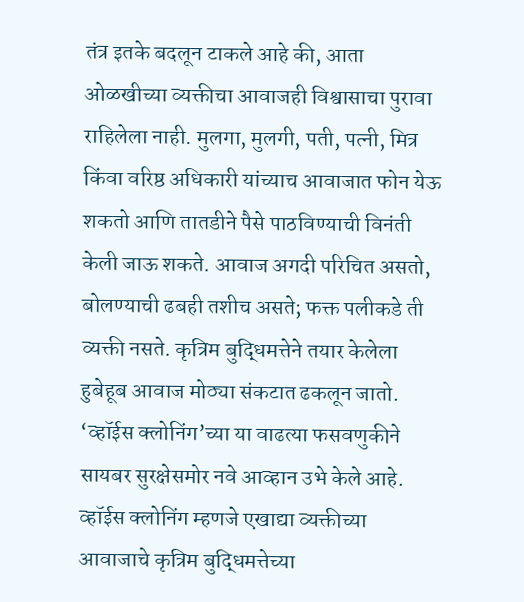तंत्र इतके बदलून टाकले आहे की, आता ओळखीच्या व्यक्तीचा आवाजही विश्वासाचा पुरावा राहिलेला नाही. मुलगा, मुलगी, पती, पत्नी, मित्र किंवा वरिष्ठ अधिकारी यांच्याच आवाजात फोन येऊ शकतो आणि तातडीने पैसे पाठविण्याची विनंती केली जाऊ शकते. आवाज अगदी परिचित असतो, बोलण्याची ढबही तशीच असते; फक्त पलीकडे ती व्यक्ती नसते. कृत्रिम बुद्धिमत्तेने तयार केलेला हुबेहूब आवाज मोठ्या संकटात ढकलून जातो. ‘व्हॉईस क्लोनिंग’च्या या वाढत्या फसवणुकीने सायबर सुरक्षेसमोर नवे आव्हान उभे केले आहे.
व्हॉईस क्लोनिंग म्हणजे एखाद्या व्यक्तीच्या आवाजाचे कृत्रिम बुद्धिमत्तेच्या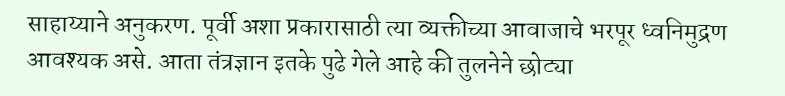साहाय्याने अनुकरण. पूर्वी अशा प्रकारासाठी त्या व्यक्तीच्या आवाजाचे भरपूर ध्वनिमुद्रण आवश्यक असे. आता तंत्रज्ञान इतके पुढे गेले आहे की तुलनेने छोट्या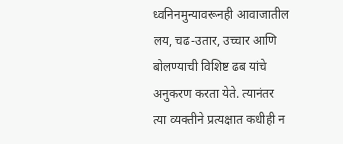ध्वनिनमुन्यावरूनही आवाजातील लय, चढ-उतार, उच्चार आणि बोलण्याची विशिष्ट ढब यांचे अनुकरण करता येते. त्यानंतर त्या व्यक्तीने प्रत्यक्षात कधीही न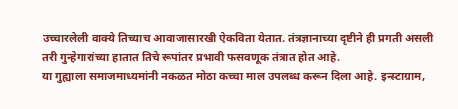उच्चारलेली वाक्ये तिच्याच आवाजासारखी ऐकविता येतात. तंत्रज्ञानाच्या दृष्टीने ही प्रगती असली तरी गुन्हेगारांच्या हातात तिचे रूपांतर प्रभावी फसवणूक तंत्रात होत आहे.
या गुह्याला समाजमाध्यमांनी नकळत मोठा कच्चा माल उपलब्ध करून दिला आहे. इन्स्टाग्राम,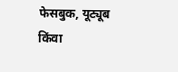फेसबुक, यूट्यूब किंवा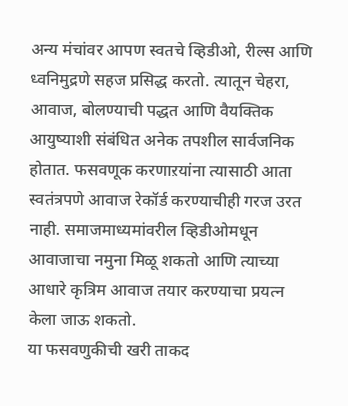अन्य मंचांवर आपण स्वतचे व्हिडीओ, रील्स आणि ध्वनिमुद्रणे सहज प्रसिद्ध करतो. त्यातून चेहरा, आवाज, बोलण्याची पद्धत आणि वैयक्तिक आयुष्याशी संबंधित अनेक तपशील सार्वजनिक होतात. फसवणूक करणाऱयांना त्यासाठी आता स्वतंत्रपणे आवाज रेकॉर्ड करण्याचीही गरज उरत नाही. समाजमाध्यमांवरील व्हिडीओमधून आवाजाचा नमुना मिळू शकतो आणि त्याच्या आधारे कृत्रिम आवाज तयार करण्याचा प्रयत्न केला जाऊ शकतो.
या फसवणुकीची खरी ताकद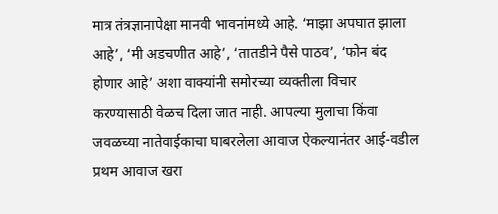मात्र तंत्रज्ञानापेक्षा मानवी भावनांमध्ये आहे. ‘माझा अपघात झाला आहे’, ‘मी अडचणीत आहे’, ‘तातडीने पैसे पाठव’, ‘फोन बंद होणार आहे’ अशा वाक्यांनी समोरच्या व्यक्तीला विचार करण्यासाठी वेळच दिला जात नाही. आपल्या मुलाचा किंवा जवळच्या नातेवाईकाचा घाबरलेला आवाज ऐकल्यानंतर आई-वडील प्रथम आवाज खरा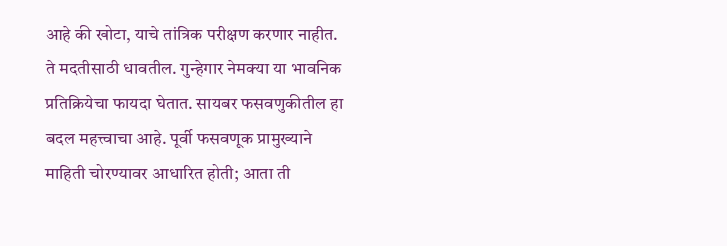आहे की खोटा, याचे तांत्रिक परीक्षण करणार नाहीत. ते मदतीसाठी धावतील. गुन्हेगार नेमक्या या भावनिक प्रतिक्रियेचा फायदा घेतात. सायबर फसवणुकीतील हा बदल महत्त्वाचा आहे. पूर्वी फसवणूक प्रामुख्याने माहिती चोरण्यावर आधारित होती; आता ती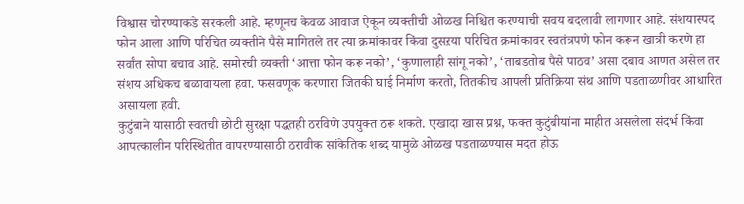विश्वास चोरण्याकडे सरकली आहे. म्हणूनच केवळ आवाज ऐकून व्यक्तीची ओळख निश्चित करण्याची सवय बदलावी लागणार आहे. संशयास्पद फोन आला आणि परिचित व्यक्तीने पैसे मागितले तर त्या क्रमांकावर किंवा दुसऱया परिचित क्रमांकावर स्वतंत्रपणे फोन करून खात्री करणे हा सर्वांत सोपा बचाव आहे. समोरची व्यक्ती ‘आत्ता फोन करू नको’, ‘कुणालाही सांगू नको’, ‘ताबडतोब पैसे पाठव’ असा दबाव आणत असेल तर संशय अधिकच बळावायला हवा. फसवणूक करणारा जितकी घाई निर्माण करतो, तितकीच आपली प्रतिक्रिया संथ आणि पडताळणीवर आधारित असायला हवी.
कुटुंबाने यासाठी स्वतची छोटी सुरक्षा पद्धतही ठरविणे उपयुक्त ठरू शकते. एखादा खास प्रश्न, फक्त कुटुंबीयांना माहीत असलेला संदर्भ किंवा आपत्कालीन परिस्थितीत वापरण्यासाठी ठरावीक सांकेतिक शब्द यामुळे ओळख पडताळण्यास मदत होऊ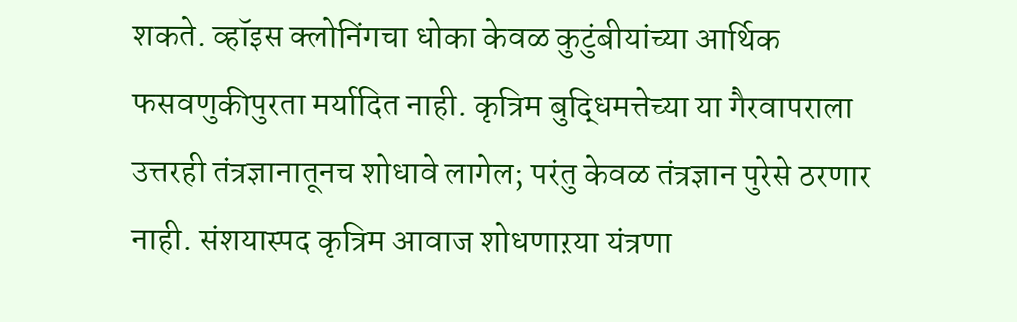शकते. व्हॉइस क्लोनिंगचा धोका केवळ कुटुंबीयांच्या आर्थिक फसवणुकीपुरता मर्यादित नाही. कृत्रिम बुद्धिमत्तेच्या या गैरवापराला उत्तरही तंत्रज्ञानातूनच शोधावे लागेल; परंतु केवळ तंत्रज्ञान पुरेसे ठरणार नाही. संशयास्पद कृत्रिम आवाज शोधणाऱया यंत्रणा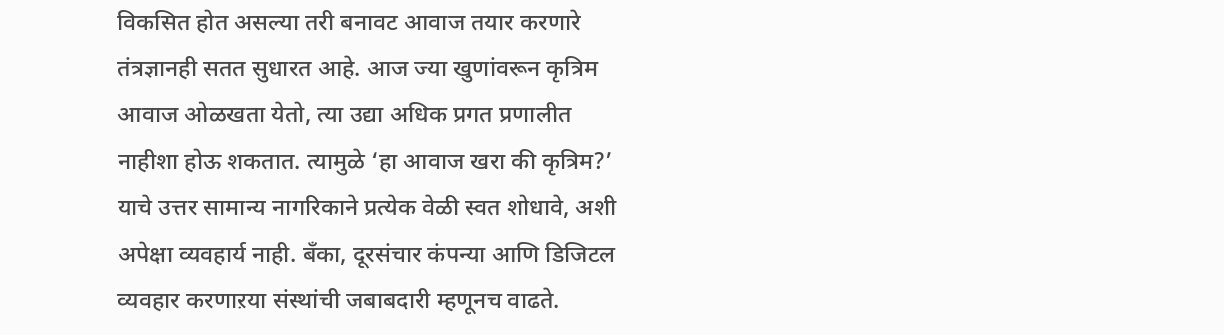विकसित होत असल्या तरी बनावट आवाज तयार करणारे तंत्रज्ञानही सतत सुधारत आहे. आज ज्या खुणांवरून कृत्रिम आवाज ओळखता येतो, त्या उद्या अधिक प्रगत प्रणालीत नाहीशा होऊ शकतात. त्यामुळे ‘हा आवाज खरा की कृत्रिम?’ याचे उत्तर सामान्य नागरिकाने प्रत्येक वेळी स्वत शोधावे, अशी अपेक्षा व्यवहार्य नाही. बँका, दूरसंचार कंपन्या आणि डिजिटल व्यवहार करणाऱया संस्थांची जबाबदारी म्हणूनच वाढते.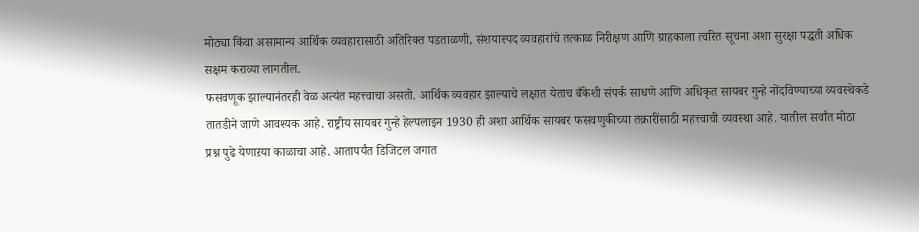मोठ्या किंवा असामान्य आर्थिक व्यवहारासाठी अतिरिक्त पडताळणी, संशयास्पद व्यवहारांचे तत्काळ निरीक्षण आणि ग्राहकाला त्वरित सूचना अशा सुरक्षा पद्धती अधिक सक्षम कराव्या लागतील.
फसवणूक झाल्यानंतरही वेळ अत्यंत महत्त्वाचा असतो. आर्थिक व्यवहार झाल्याचे लक्षात येताच बँकेशी संपर्क साधणे आणि अधिकृत सायबर गुन्हे नोंदविण्याच्या व्यवस्थेकडे तातडीने जाणे आवश्यक आहे. राष्ट्रीय सायबर गुन्हे हेल्पलाइन 1930 ही अशा आर्थिक सायबर फसवणुकीच्या तक्रारींसाठी महत्त्वाची व्यवस्था आहे. यातील सर्वांत मोठा प्रश्न पुढे येणाऱया काळाचा आहे. आतापर्यंत डिजिटल जगात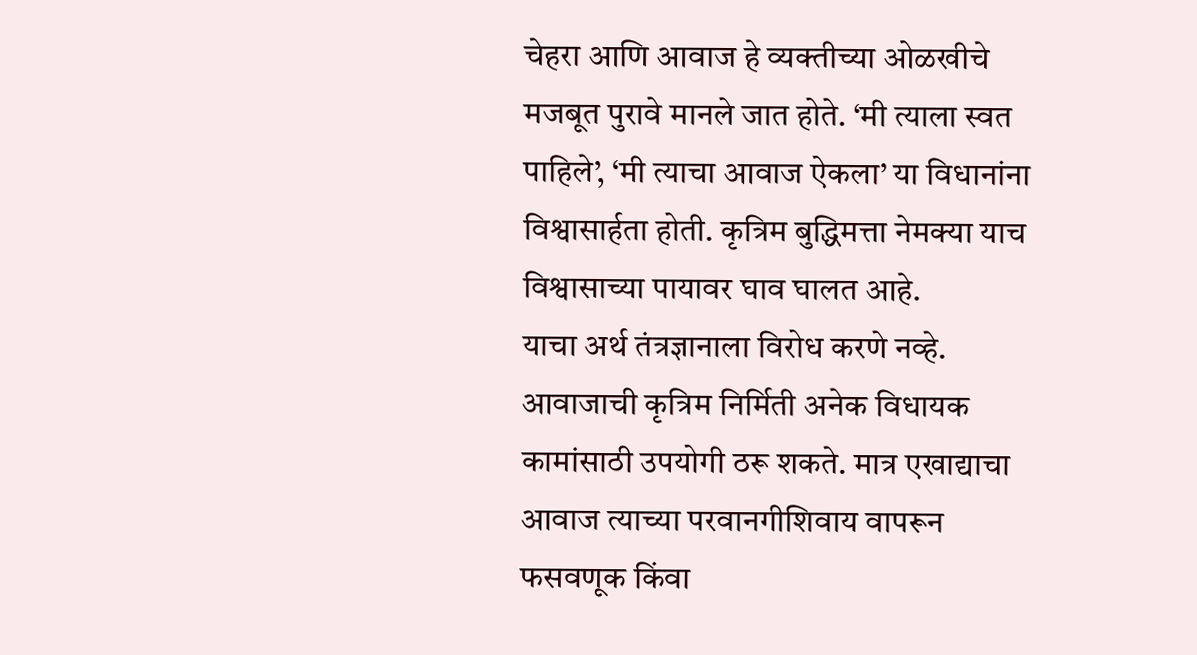चेहरा आणि आवाज हे व्यक्तीच्या ओळखीचे मजबूत पुरावे मानले जात होते. ‘मी त्याला स्वत पाहिले’, ‘मी त्याचा आवाज ऐकला’ या विधानांना विश्वासार्हता होती. कृत्रिम बुद्धिमत्ता नेमक्या याच विश्वासाच्या पायावर घाव घालत आहे.
याचा अर्थ तंत्रज्ञानाला विरोध करणे नव्हे. आवाजाची कृत्रिम निर्मिती अनेक विधायक कामांसाठी उपयोगी ठरू शकते. मात्र एखाद्याचा आवाज त्याच्या परवानगीशिवाय वापरून फसवणूक किंवा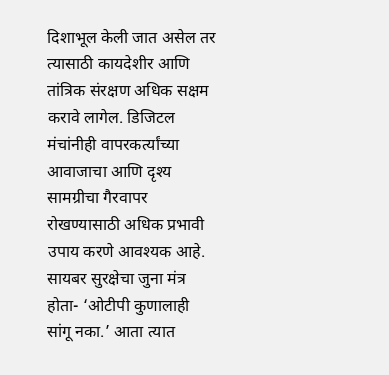दिशाभूल केली जात असेल तर त्यासाठी कायदेशीर आणि तांत्रिक संरक्षण अधिक सक्षम करावे लागेल. डिजिटल मंचांनीही वापरकर्त्यांच्या आवाजाचा आणि दृश्य सामग्रीचा गैरवापर रोखण्यासाठी अधिक प्रभावी उपाय करणे आवश्यक आहे.
सायबर सुरक्षेचा जुना मंत्र होता- ‘ओटीपी कुणालाही सांगू नका.’ आता त्यात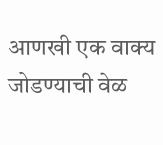आणखी एक वाक्य जोडण्याची वेळ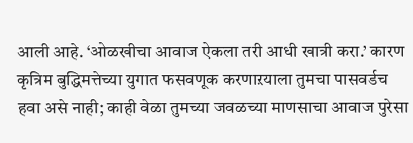आली आहे. ‘ओळखीचा आवाज ऐकला तरी आधी खात्री करा.’ कारण कृत्रिम बुद्धिमत्तेच्या युगात फसवणूक करणाऱयाला तुमचा पासवर्डच हवा असे नाही; काही वेळा तुमच्या जवळच्या माणसाचा आवाज पुरेसा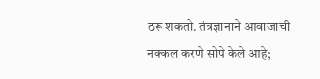ठरू शकतो. तंत्रज्ञानाने आवाजाची नक्कल करणे सोपे केले आहे;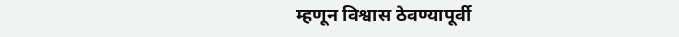म्हणून विश्वास ठेवण्यापूर्वी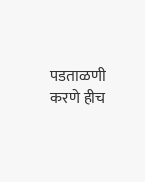पडताळणी करणे हीच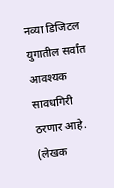नव्या डिजिटल युगातील सर्वांत आवश्यक सावधगिरी ठरणार आहे.
(लेखक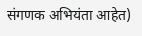संगणक अभियंता आहेत)